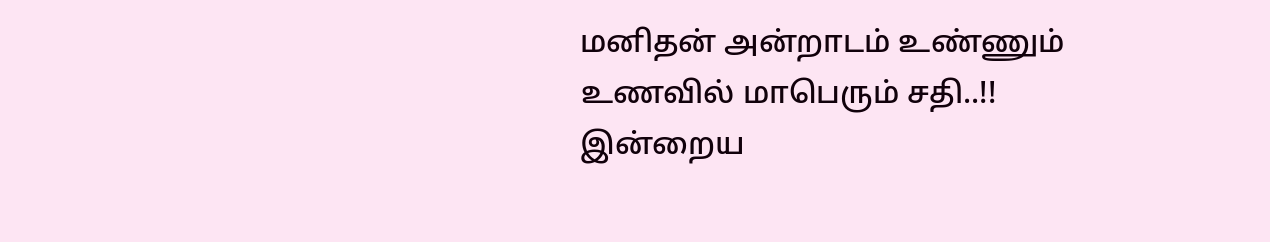மனிதன் அன்றாடம் உண்ணும் உணவில் மாபெரும் சதி..!!
இன்றைய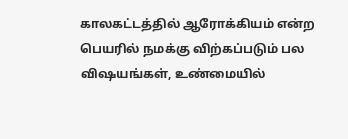காலகட்டத்தில் ஆரோக்கியம் என்ற பெயரில் நமக்கு விற்கப்படும் பல விஷயங்கள், உண்மையில்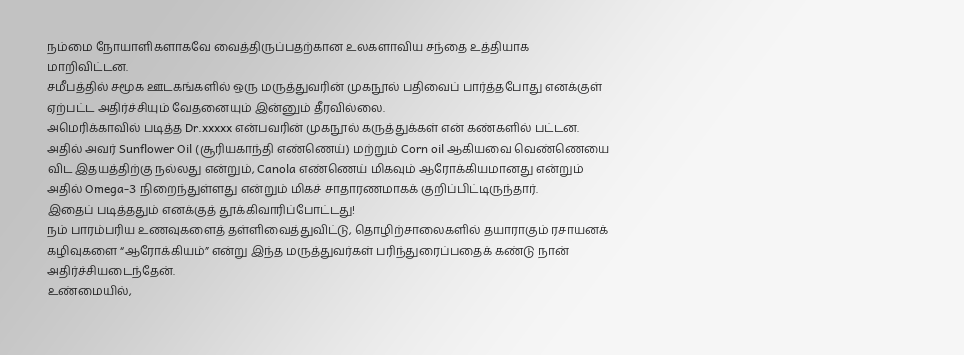நம்மை நோயாளிகளாகவே வைத்திருப்பதற்கான உலகளாவிய சந்தை உத்தியாக மாறிவிட்டன.
சமீபத்தில் சமூக ஊடகங்களில் ஒரு மருத்துவரின் முகநூல் பதிவைப் பார்த்தபோது எனக்குள் ஏற்பட்ட அதிர்ச்சியும் வேதனையும் இன்னும் தீரவில்லை.
அமெரிக்காவில் படித்த Dr.xxxxx என்பவரின் முகநூல் கருத்துக்கள் என் கண்களில் பட்டன.
அதில் அவர் Sunflower Oil (சூரியகாந்தி எண்ணெய்) மற்றும் Corn oil ஆகியவை வெண்ணெயை விட இதயத்திற்கு நல்லது என்றும், Canola எண்ணெய் மிகவும் ஆரோக்கியமானது என்றும் அதில் Omega-3 நிறைந்துள்ளது என்றும் மிகச் சாதாரணமாகக் குறிப்பிட்டிருந்தார்.
இதைப் படித்ததும் எனக்குத் தூக்கிவாரிப்போட்டது!
நம் பாரம்பரிய உணவுகளைத் தள்ளிவைத்துவிட்டு, தொழிற்சாலைகளில் தயாராகும் ரசாயனக் கழிவுகளை “ஆரோக்கியம்” என்று இந்த மருத்துவர்கள் பரிந்துரைப்பதைக் கண்டு நான் அதிர்ச்சியடைந்தேன்.
உண்மையில்,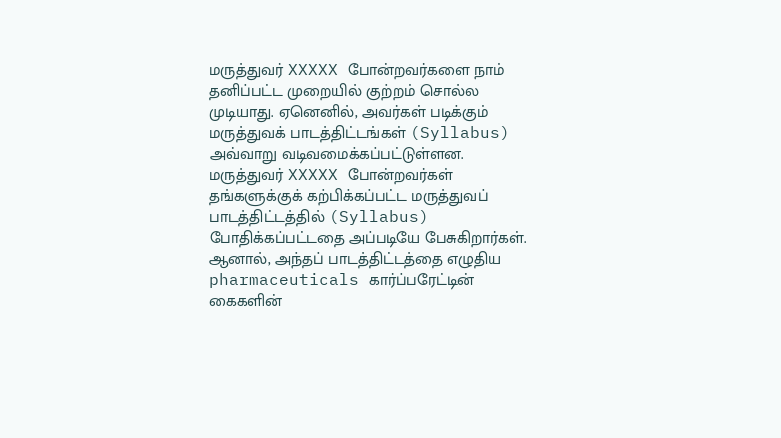மருத்துவர் XXXXX போன்றவர்களை நாம் தனிப்பட்ட முறையில் குற்றம் சொல்ல முடியாது. ஏனெனில், அவர்கள் படிக்கும் மருத்துவக் பாடத்திட்டங்கள் (Syllabus) அவ்வாறு வடிவமைக்கப்பட்டுள்ளன.
மருத்துவர் XXXXX போன்றவர்கள் தங்களுக்குக் கற்பிக்கப்பட்ட மருத்துவப் பாடத்திட்டத்தில் (Syllabus) போதிக்கப்பட்டதை அப்படியே பேசுகிறார்கள்.
ஆனால், அந்தப் பாடத்திட்டத்தை எழுதிய pharmaceuticals கார்ப்பரேட்டின் கைகளின்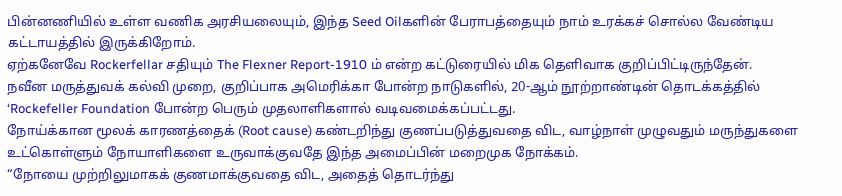பின்னணியில் உள்ள வணிக அரசியலையும், இந்த Seed Oilகளின் பேராபத்தையும் நாம் உரக்கச் சொல்ல வேண்டிய கட்டாயத்தில் இருக்கிறோம்.
ஏற்கனேவே Rockerfellar சதியும் The Flexner Report-1910 ம் என்ற கட்டுரையில் மிக தெளிவாக குறிப்பிட்டிருந்தேன்.
நவீன மருத்துவக் கல்வி முறை, குறிப்பாக அமெரிக்கா போன்ற நாடுகளில், 20-ஆம் நூற்றாண்டின் தொடக்கத்தில் ‘Rockefeller Foundation போன்ற பெரும் முதலாளிகளால் வடிவமைக்கப்பட்டது.
நோய்க்கான மூலக் காரணத்தைக் (Root cause) கண்டறிந்து குணப்படுத்துவதை விட, வாழ்நாள் முழுவதும் மருந்துகளை உட்கொள்ளும் நோயாளிகளை உருவாக்குவதே இந்த அமைப்பின் மறைமுக நோக்கம்.
“நோயை முற்றிலுமாகக் குணமாக்குவதை விட, அதைத் தொடர்ந்து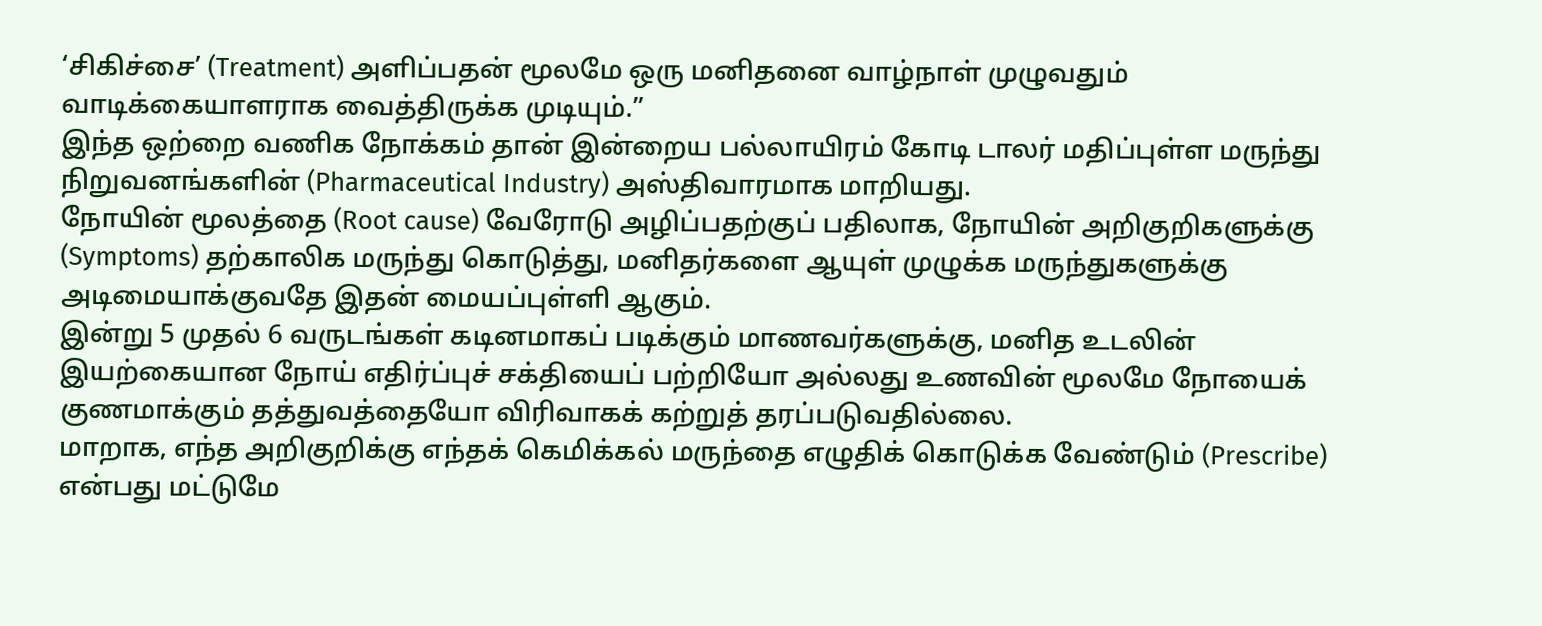‘சிகிச்சை’ (Treatment) அளிப்பதன் மூலமே ஒரு மனிதனை வாழ்நாள் முழுவதும் வாடிக்கையாளராக வைத்திருக்க முடியும்.”
இந்த ஒற்றை வணிக நோக்கம் தான் இன்றைய பல்லாயிரம் கோடி டாலர் மதிப்புள்ள மருந்து நிறுவனங்களின் (Pharmaceutical Industry) அஸ்திவாரமாக மாறியது.
நோயின் மூலத்தை (Root cause) வேரோடு அழிப்பதற்குப் பதிலாக, நோயின் அறிகுறிகளுக்கு (Symptoms) தற்காலிக மருந்து கொடுத்து, மனிதர்களை ஆயுள் முழுக்க மருந்துகளுக்கு அடிமையாக்குவதே இதன் மையப்புள்ளி ஆகும்.
இன்று 5 முதல் 6 வருடங்கள் கடினமாகப் படிக்கும் மாணவர்களுக்கு, மனித உடலின் இயற்கையான நோய் எதிர்ப்புச் சக்தியைப் பற்றியோ அல்லது உணவின் மூலமே நோயைக் குணமாக்கும் தத்துவத்தையோ விரிவாகக் கற்றுத் தரப்படுவதில்லை.
மாறாக, எந்த அறிகுறிக்கு எந்தக் கெமிக்கல் மருந்தை எழுதிக் கொடுக்க வேண்டும் (Prescribe) என்பது மட்டுமே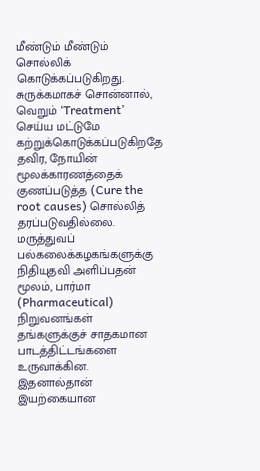மீண்டும் மீண்டும் சொல்லிக் கொடுக்கப்படுகிறது.
சுருக்கமாகச் சொன்னால், வெறும் ‘Treatment’ செய்ய மட்டுமே கற்றுக்கொடுக்கப்படுகிறதே தவிர, நோயின் மூலக்காரணத்தைக் குணப்படுத்த (Cure the root causes) சொல்லித் தரப்படுவதில்லை.
மருத்துவப் பல்கலைக்கழகங்களுக்கு நிதியுதவி அளிப்பதன் மூலம், பார்மா (Pharmaceutical) நிறுவனங்கள் தங்களுக்குச் சாதகமான பாடத்திட்டங்களை உருவாக்கின.
இதனால்தான் இயற்கையான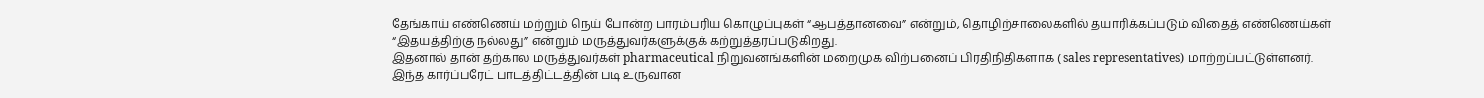தேங்காய் எண்ணெய் மற்றும் நெய் போன்ற பாரம்பரிய கொழுப்புகள் “ஆபத்தானவை” என்றும், தொழிற்சாலைகளில் தயாரிக்கப்படும் விதைத் எண்ணெய்கள் “இதயத்திற்கு நல்லது” என்றும் மருத்துவர்களுக்குக் கற்றுத்தரப்படுகிறது.
இதனால் தான் தற்கால மருத்துவர்கள் pharmaceutical நிறுவனங்களின் மறைமுக விற்பனைப் பிரதிநிதிகளாக ( sales representatives) மாற்றப்பட்டுள்ளனர்.
இந்த கார்ப்பரேட் பாடத்திட்டத்தின் படி உருவான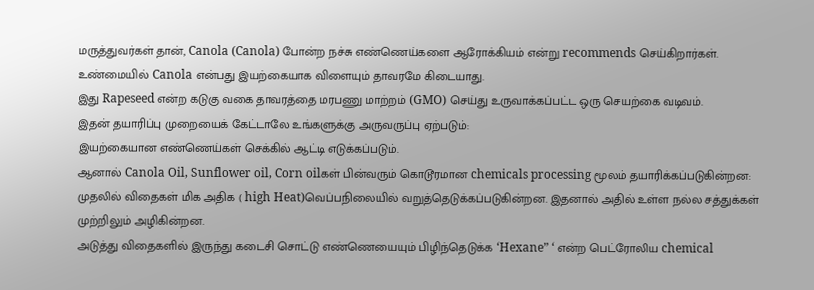மருத்துவர்கள் தான், Canola (Canola) போன்ற நச்சு எண்ணெய்களை ஆரோக்கியம் என்று recommends செய்கிறார்கள்.
உண்மையில் Canola என்பது இயற்கையாக விளையும் தாவரமே கிடையாது.
இது Rapeseed என்ற கடுகு வகை தாவரத்தை மரபணு மாற்றம் (GMO) செய்து உருவாக்கப்பட்ட ஒரு செயற்கை வடிவம்.
இதன் தயாரிப்பு முறையைக் கேட்டாலே உங்களுக்கு அருவருப்பு ஏற்படும்:
இயற்கையான எண்ணெய்கள் செக்கில் ஆட்டி எடுக்கப்படும்.
ஆனால் Canola Oil, Sunflower oil, Corn oilகள் பின்வரும் கொடூரமான chemicals processing மூலம் தயாரிக்கப்படுகின்றன:
முதலில் விதைகள் மிக அதிக ( high Heat)வெப்பநிலையில் வறுத்தெடுக்கப்படுகின்றன. இதனால் அதில் உள்ள நல்ல சத்துக்கள் முற்றிலும் அழிகின்றன.
அடுத்து விதைகளில் இருந்து கடைசி சொட்டு எண்ணெயையும் பிழிந்தெடுக்க ‘Hexane” ‘ என்ற பெட்ரோலிய chemical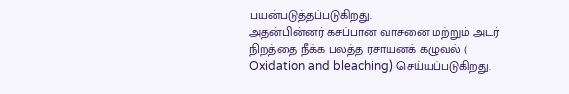பயன்படுத்தப்படுகிறது.
அதன்பின்னர் கசப்பான வாசனை மற்றும் அடர் நிறத்தை நீக்க பலத்த ரசாயனக் கழுவல் ( Oxidation and bleaching) செய்யப்படுகிறது.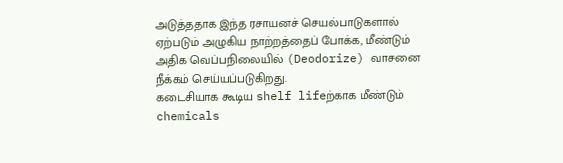அடுத்ததாக இந்த ரசாயனச் செயல்பாடுகளால் ஏற்படும் அழுகிய நாற்றத்தைப் போக்க, மீண்டும் அதிக வெப்பநிலையில் (Deodorize) வாசனை நீக்கம் செய்யப்படுகிறது.
கடைசியாக கூடிய shelf lifeற்காக மீண்டும் chemicals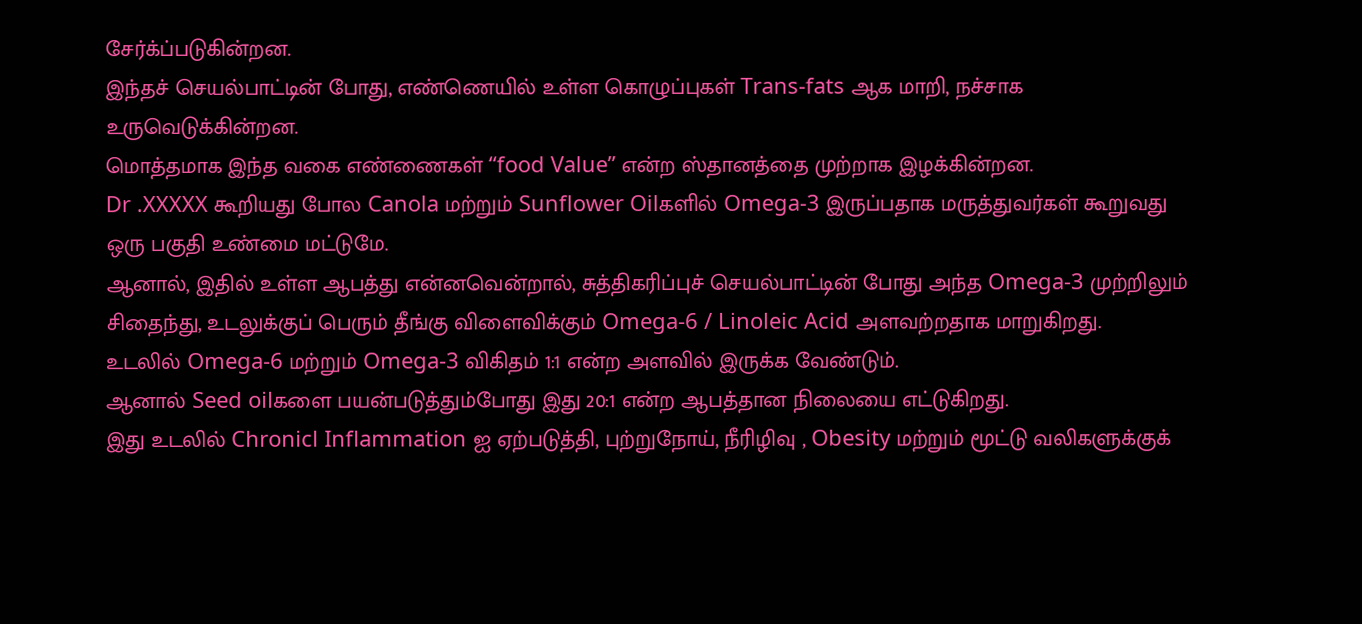சேர்க்ப்படுகின்றன.
இந்தச் செயல்பாட்டின் போது, எண்ணெயில் உள்ள கொழுப்புகள் Trans-fats ஆக மாறி, நச்சாக உருவெடுக்கின்றன.
மொத்தமாக இந்த வகை எண்ணைகள் “food Value” என்ற ஸ்தானத்தை முற்றாக இழக்கின்றன.
Dr .XXXXX கூறியது போல Canola மற்றும் Sunflower Oilகளில் Omega-3 இருப்பதாக மருத்துவர்கள் கூறுவது ஒரு பகுதி உண்மை மட்டுமே.
ஆனால், இதில் உள்ள ஆபத்து என்னவென்றால், சுத்திகரிப்புச் செயல்பாட்டின் போது அந்த Omega-3 முற்றிலும் சிதைந்து, உடலுக்குப் பெரும் தீங்கு விளைவிக்கும் Omega-6 / Linoleic Acid அளவற்றதாக மாறுகிறது.
உடலில் Omega-6 மற்றும் Omega-3 விகிதம் 1:1 என்ற அளவில் இருக்க வேண்டும்.
ஆனால் Seed oilகளை பயன்படுத்தும்போது இது 20:1 என்ற ஆபத்தான நிலையை எட்டுகிறது.
இது உடலில் Chronicl Inflammation ஐ ஏற்படுத்தி, புற்றுநோய், நீரிழிவு , Obesity மற்றும் மூட்டு வலிகளுக்குக்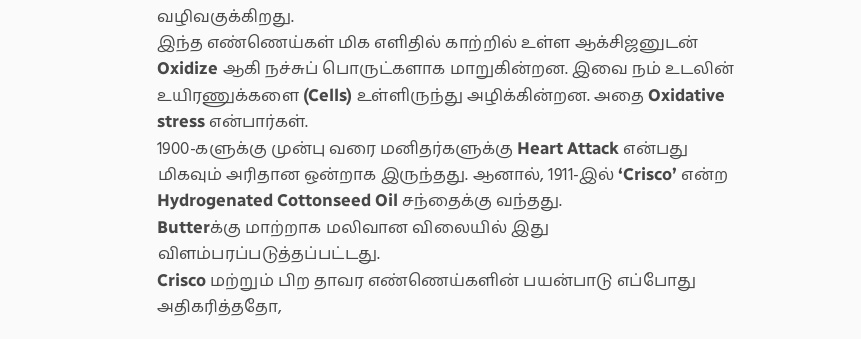வழிவகுக்கிறது.
இந்த எண்ணெய்கள் மிக எளிதில் காற்றில் உள்ள ஆக்சிஜனுடன் Oxidize ஆகி நச்சுப் பொருட்களாக மாறுகின்றன. இவை நம் உடலின் உயிரணுக்களை (Cells) உள்ளிருந்து அழிக்கின்றன. அதை Oxidative stress என்பார்கள்.
1900-களுக்கு முன்பு வரை மனிதர்களுக்கு Heart Attack என்பது மிகவும் அரிதான ஒன்றாக இருந்தது. ஆனால், 1911-இல் ‘Crisco’ என்ற Hydrogenated Cottonseed Oil சந்தைக்கு வந்தது.
Butterக்கு மாற்றாக மலிவான விலையில் இது விளம்பரப்படுத்தப்பட்டது.
Crisco மற்றும் பிற தாவர எண்ணெய்களின் பயன்பாடு எப்போது அதிகரித்ததோ,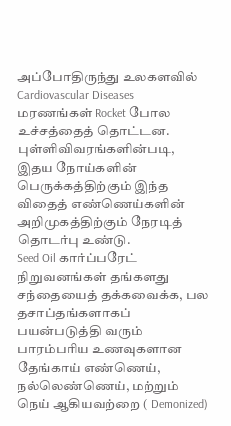அப்போதிருந்து உலகளவில் Cardiovascular Diseases மரணங்கள் Rocket போல உச்சத்தைத் தொட்டன.
புள்ளிவிவரங்களின்படி, இதய நோய்களின் பெருக்கத்திற்கும் இந்த விதைத் எண்ணெய்களின் அறிமுகத்திற்கும் நேரடித் தொடர்பு உண்டு.
Seed Oil கார்ப்பரேட் நிறுவனங்கள் தங்களது சந்தையைத் தக்கவைக்க, பல தசாப்தங்களாகப் பயன்படுத்தி வரும் பாரம்பரிய உணவுகளான தேங்காய் எண்ணெய், நல்லெண்ணெய், மற்றும் நெய் ஆகியவற்றை ( Demonized)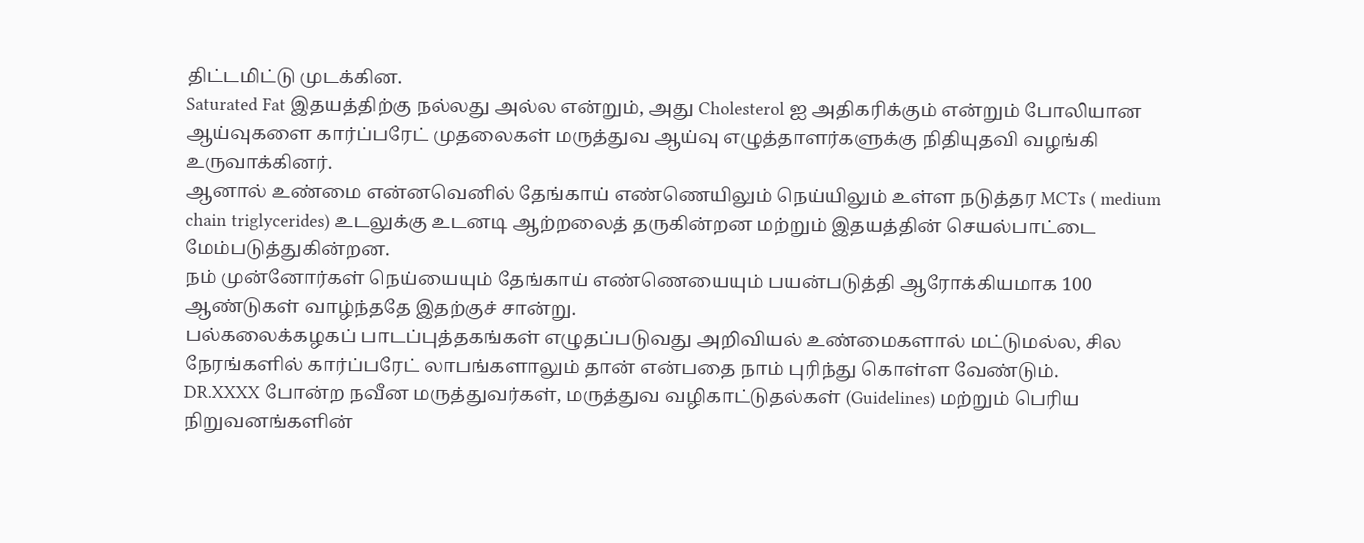திட்டமிட்டு முடக்கின.
Saturated Fat இதயத்திற்கு நல்லது அல்ல என்றும், அது Cholesterol ஐ அதிகரிக்கும் என்றும் போலியான ஆய்வுகளை கார்ப்பரேட் முதலைகள் மருத்துவ ஆய்வு எழுத்தாளர்களுக்கு நிதியுதவி வழங்கி உருவாக்கினர்.
ஆனால் உண்மை என்னவெனில் தேங்காய் எண்ணெயிலும் நெய்யிலும் உள்ள நடுத்தர MCTs ( medium chain triglycerides) உடலுக்கு உடனடி ஆற்றலைத் தருகின்றன மற்றும் இதயத்தின் செயல்பாட்டை மேம்படுத்துகின்றன.
நம் முன்னோர்கள் நெய்யையும் தேங்காய் எண்ணெயையும் பயன்படுத்தி ஆரோக்கியமாக 100 ஆண்டுகள் வாழ்ந்ததே இதற்குச் சான்று.
பல்கலைக்கழகப் பாடப்புத்தகங்கள் எழுதப்படுவது அறிவியல் உண்மைகளால் மட்டுமல்ல, சில நேரங்களில் கார்ப்பரேட் லாபங்களாலும் தான் என்பதை நாம் புரிந்து கொள்ள வேண்டும்.
DR.XXXX போன்ற நவீன மருத்துவர்கள், மருத்துவ வழிகாட்டுதல்கள் (Guidelines) மற்றும் பெரிய நிறுவனங்களின்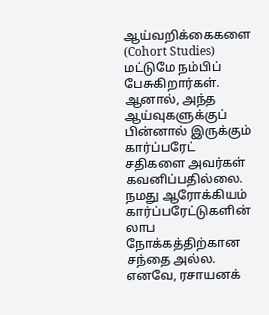ஆய்வறிக்கைகளை (Cohort Studies) மட்டுமே நம்பிப் பேசுகிறார்கள்.
ஆனால், அந்த ஆய்வுகளுக்குப் பின்னால் இருக்கும் கார்ப்பரேட் சதிகளை அவர்கள் கவனிப்பதில்லை.
நமது ஆரோக்கியம் கார்ப்பரேட்டுகளின் லாப நோக்கத்திற்கான சந்தை அல்ல.
எனவே, ரசாயனக்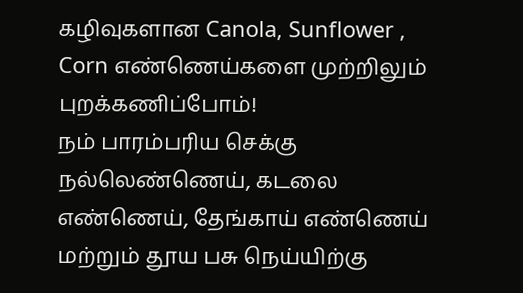கழிவுகளான Canola, Sunflower , Corn எண்ணெய்களை முற்றிலும் புறக்கணிப்போம்!
நம் பாரம்பரிய செக்கு நல்லெண்ணெய், கடலை எண்ணெய், தேங்காய் எண்ணெய் மற்றும் தூய பசு நெய்யிற்கு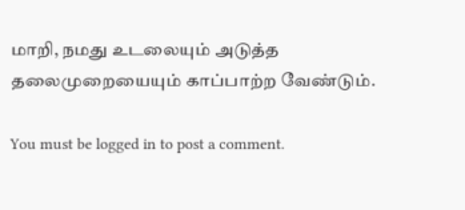மாறி, நமது உடலையும் அடுத்த தலைமுறையையும் காப்பாற்ற வேண்டும்.

You must be logged in to post a comment.